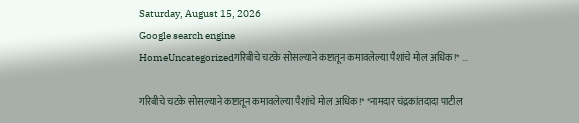Saturday, August 15, 2026
Google search engine
HomeUncategorizedगरिबीचे चटके सोसल्याने कष्टातून कमावलेल्या पैशांचे मोल अधिक!* ...

गरिबीचे चटके सोसल्याने कष्टातून कमावलेल्या पैशांचे मोल अधिक!* *नामदार चंद्रकांतदादा पाटील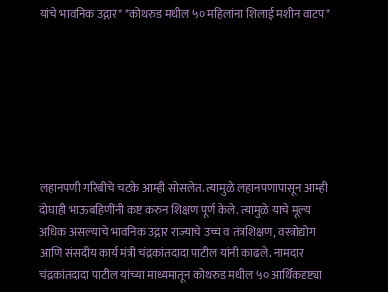यांचे भावनिक उद्गार* *कोथरुड मधील ५० महिलांना शिलाई मशीन वाटप*







लहानपणी गरिबीचे चटके आम्ही सोसलेत. त्यामुळे लहानपणापासून आम्ही दोघाही भाऊबहिणींनी कष्ट करुन शिक्षण पूर्ण केले. त्यामुळे याचे मूल्य अधिक असल्याचे भावनिक उद्गार राज्याचे उच्च व तंत्रशिक्षण, वस्त्रोद्योग आणि संसदीय कार्य मंत्री चंद्रकांतदादा पाटील यांनी काढले. नामदार चंद्रकांतदादा पाटील यांच्या माध्यमातून कोथरुड मधील ५० आर्थिकदृष्ट्या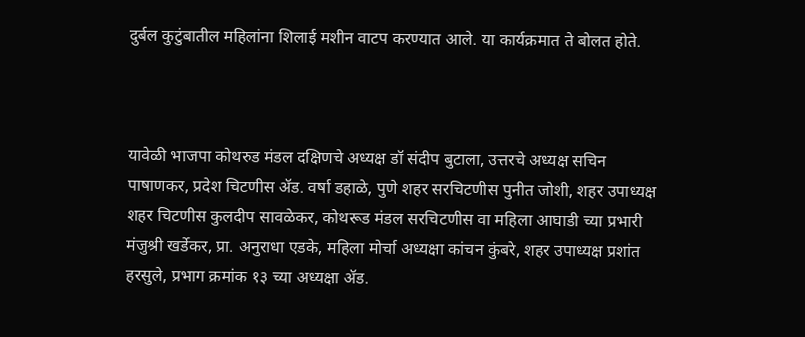दुर्बल कुटुंबातील महिलांना शिलाई मशीन वाटप करण्यात आले. या कार्यक्रमात ते बोलत होते.



यावेळी भाजपा कोथरुड मंडल दक्षिणचे अध्यक्ष डॉ संदीप बुटाला, उत्तरचे अध्यक्ष सचिन पाषाणकर, प्रदेश चिटणीस ॲड. वर्षा डहाळे, पुणे शहर सरचिटणीस पुनीत जोशी, शहर उपाध्यक्ष शहर चिटणीस कुलदीप सावळेकर, कोथरूड मंडल सरचिटणीस वा महिला आघाडी च्या प्रभारी मंजुश्री खर्डेकर, प्रा. अनुराधा एडके, महिला मोर्चा अध्यक्षा कांचन कुंबरे, शहर उपाध्यक्ष प्रशांत हरसुले, प्रभाग क्रमांक १३ च्या अध्यक्षा ॲड.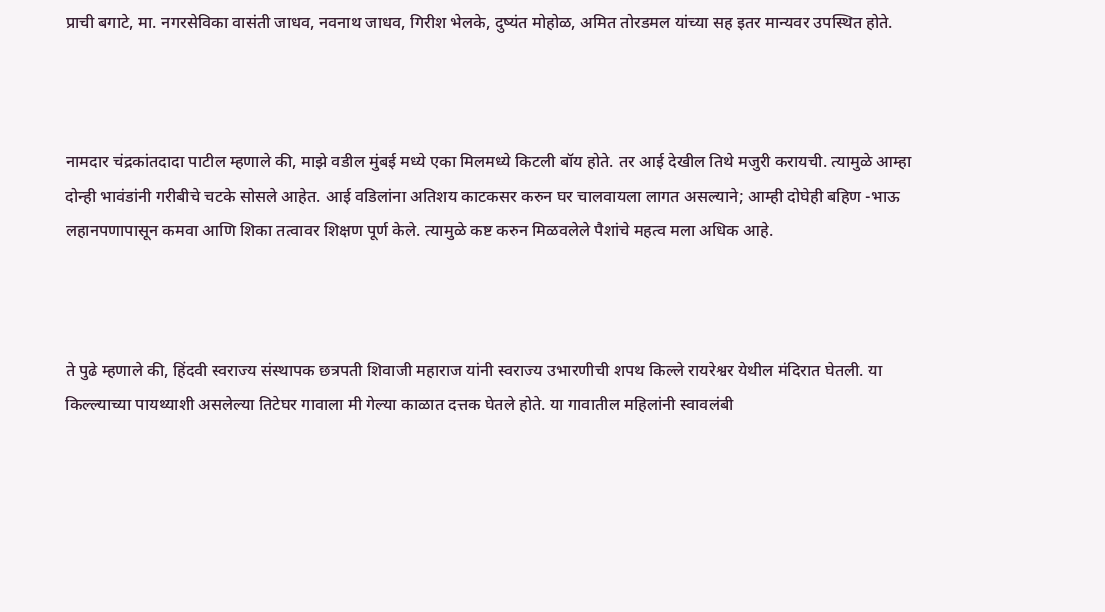प्राची बगाटे, मा. नगरसेविका वासंती जाधव, नवनाथ जाधव, गिरीश भेलके, दुष्यंत मोहोळ, अमित तोरडमल यांच्या सह इतर मान्यवर उपस्थित होते.



नामदार चंद्रकांतदादा पाटील म्हणाले की, माझे वडील मुंबई मध्ये एका मिलमध्ये किटली बॉय होते. तर आई देखील तिथे मजुरी करायची. त्यामुळे आम्हा दोन्ही भावंडांनी गरीबीचे चटके सोसले आहेत. आई वडिलांना अतिशय काटकसर करुन घर चालवायला लागत असल्याने; आम्ही दोघेही बहिण -भाऊ लहानपणापासून कमवा आणि शिका तत्वावर शिक्षण पूर्ण केले. त्यामुळे कष्ट करुन मिळवलेले पैशांचे महत्व मला अधिक आहे.



ते पुढे म्हणाले की, हिंदवी स्वराज्य संस्थापक छत्रपती शिवाजी महाराज यांनी स्वराज्य उभारणीची शपथ किल्ले रायरेश्वर येथील मंदिरात घेतली‌. या किल्ल्याच्या पायथ्याशी असलेल्या तिटेघर गावाला मी गेल्या काळात दत्तक घेतले होते. या गावातील महिलांनी स्वावलंबी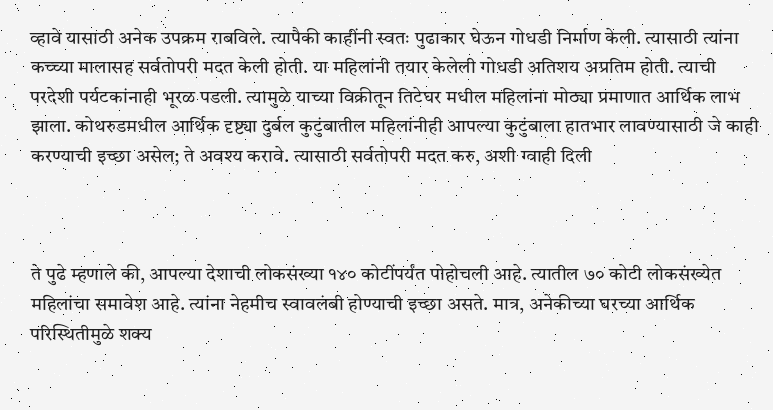व्हावे यासाठी अनेक उपक्रम राबविले. त्यापैकी काहींनी स्वतः पुढाकार घेऊन गोधडी निर्माण केली. त्यासाठी त्यांना कच्च्या मालासह सर्वतोपरी मदत केली होती. या महिलांनी तयार केलेली गोधडी अतिशय अप्रतिम होती. त्याची परदेशी पर्यटकांनाही भूरळ पडली. त्यामुळे याच्या विक्रीतून तिटेघर मधील महिलांना मोठ्या प्रमाणात आर्थिक लाभ झाला. कोथरुडमधील आर्थिक दृष्ट्या दुर्बल कुटुंबातील महिलांनीही आपल्या कुटुंबाला हातभार लावण्यासाठी जे काही करण्याची इच्छा असेल; ते अवश्य करावे. त्यासाठी सर्वतोपरी मदत करु, अशी ग्वाही दिली



ते पुढे म्हणाले की, आपल्या देशाची लोकसंख्या १४० कोटींपर्यंत पोहोचली आहे. त्यातील ७० कोटी लोकसंख्येत महिलांचा समावेश आहे. त्यांना नेहमीच स्वावलंबी होण्याची इच्छा असते. मात्र, अनेकीच्या घरच्या आर्थिक परिस्थितीमुळे शक्य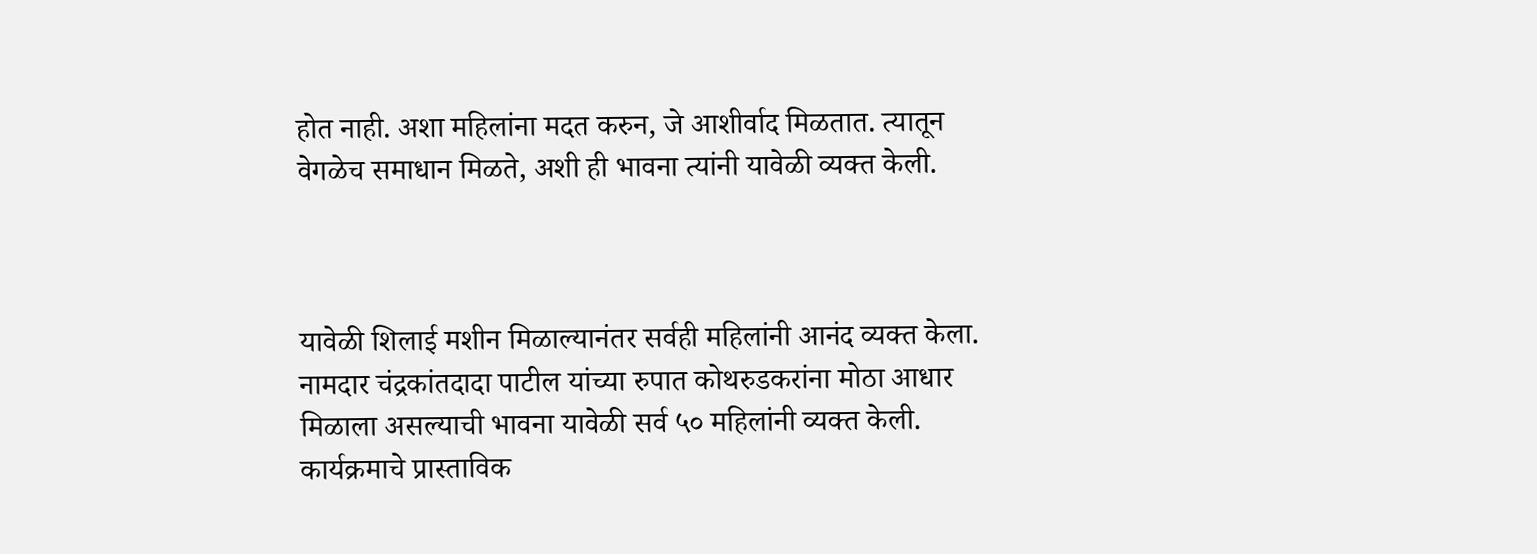होत नाही. अशा महिलांना मदत करुन, जे आशीर्वाद मिळतात. त्यातून वेगळेच समाधान मिळते, अशी ही भावना त्यांनी यावेळी व्यक्त केली.



यावेळी शिलाई मशीन मिळाल्यानंतर सर्वही महिलांनी आनंद व्यक्त केला. नामदार चंद्रकांतदादा पाटील यांच्या रुपात कोथरुडकरांना मोठा आधार मिळाला असल्याची भावना यावेळी सर्व ५० महिलांनी व्यक्त केली. कार्यक्रमाचे प्रास्ताविक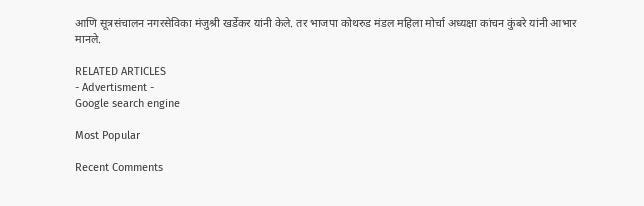आणि सूत्रसंचालन नगरसेविका मंजुश्री खर्डेकर यांनी केले. तर भाजपा कोथरुड मंडल महिला मोर्चा अध्यक्षा कांचन कुंबरे यांनी आभार मानले.

RELATED ARTICLES
- Advertisment -
Google search engine

Most Popular

Recent Comments